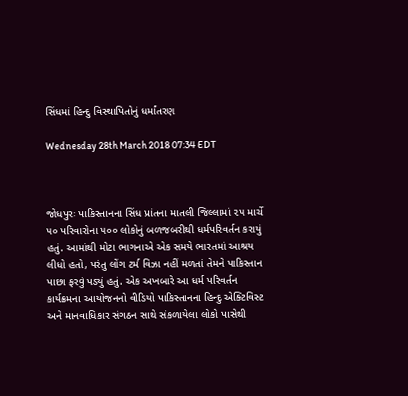સિંધમાં હિન્દુ વિસ્થાપિતોનું ધર્માંતરણ

Wednesday 28th March 2018 07:34 EDT



જોધપુરઃ પાકિસ્તાનના સિંધ પ્રાંતના માતલી જિલ્લામાં ૨૫ માર્ચે ૫૦ પરિવારોના ૫૦૦ લોકોનું બળજબરીથી ધર્મપરિવર્તન કરાયું હતું. આમાંથી મોટા ભાગનાએ એક સમયે ભારતમાં આશ્રય લીધો હતો, પરંતુ લોંગ ટર્મ વિઝા નહીં મળતાં તેમને પાકિસ્તાન પાછા ફરવું પડ્યું હતું. એક અખબારે આ ધર્મ પરિવર્તન કાર્યક્રમના આયોજનનો વીડિયો પાકિસ્તાનના હિન્દુ એક્ટિવિસ્ટ અને માનવાધિકાર સંગઠન સાથે સંકળાયેલા લોકો પાસેથી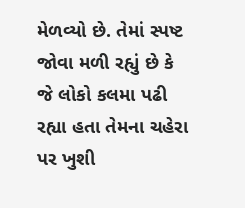મેળવ્યો છે. તેમાં સ્પષ્ટ જોવા મળી રહ્યું છે કે જે લોકો કલમા પઢી રહ્યા હતા તેમના ચહેરા પર ખુશી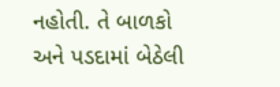નહોતી. તે બાળકો અને પડદામાં બેઠેલી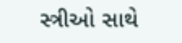સ્ત્રીઓ સાથે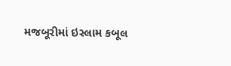મજબૂરીમાં ઇસ્લામ કબૂલ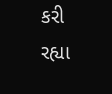કરી રહ્યા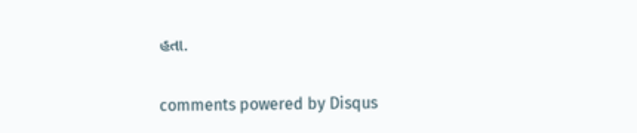હતા.


comments powered by Disqus